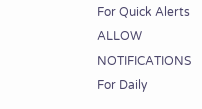For Quick Alerts
ALLOW NOTIFICATIONS
For Daily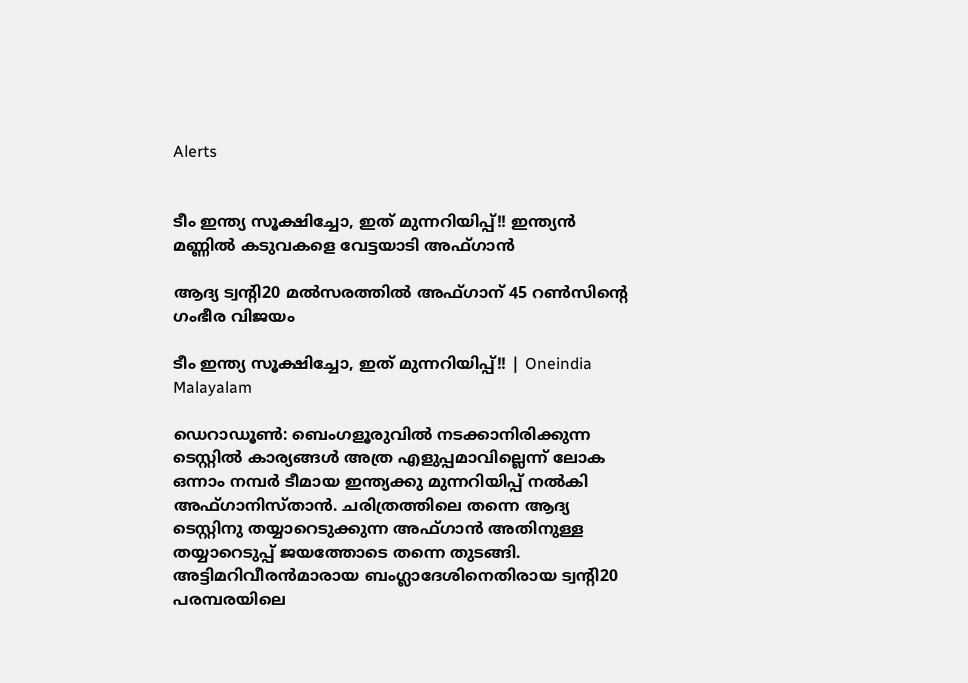Alerts


ടീം ഇന്ത്യ സൂക്ഷിച്ചോ, ഇത് മുന്നറിയിപ്പ്!! ഇന്ത്യന്‍ മണ്ണില്‍ കടുവകളെ വേട്ടയാടി അഫ്ഗാന്‍

ആദ്യ ട്വന്റി20 മല്‍സരത്തില്‍ അഫ്ഗാന് 45 റണ്‍സിന്റെ ഗംഭീര വിജയം

ടീം ഇന്ത്യ സൂക്ഷിച്ചോ, ഇത് മുന്നറിയിപ്പ്!! | Oneindia Malayalam

ഡെറാഡൂണ്‍: ബെംഗളൂരുവില്‍ നടക്കാനിരിക്കുന്ന ടെസ്റ്റില്‍ കാര്യങ്ങള്‍ അത്ര എളുപ്പമാവില്ലെന്ന് ലോക ഒന്നാം നമ്പര്‍ ടീമായ ഇന്ത്യക്കു മുന്നറിയിപ്പ് നല്‍കി അഫ്ഗാനിസ്താന്‍. ചരിത്രത്തിലെ തന്നെ ആദ്യ ടെസ്റ്റിനു തയ്യാറെടുക്കുന്ന അഫ്ഗാന്‍ അതിനുള്ള തയ്യാറെടുപ്പ് ജയത്തോടെ തന്നെ തുടങ്ങി. അട്ടിമറിവീരന്‍മാരായ ബംഗ്ലാദേശിനെതിരായ ട്വന്റി20 പരമ്പരയിലെ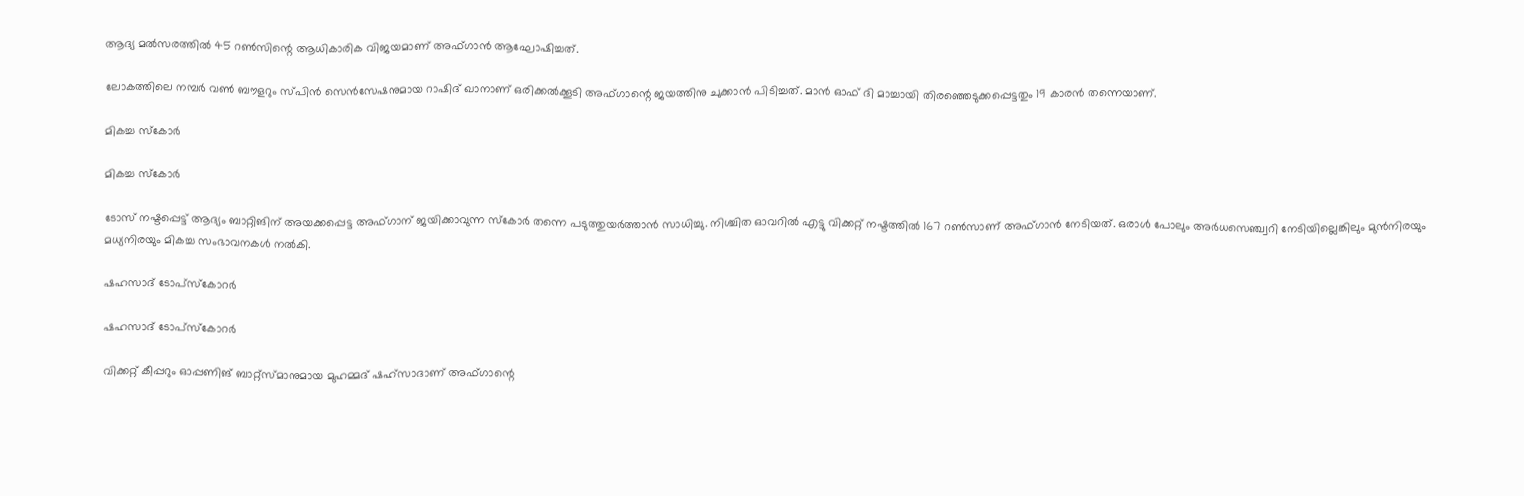ആദ്യ മല്‍സരത്തില്‍ 45 റണ്‍സിന്റെ ആധികാരിക വിജയമാണ് അഫ്ഗാന്‍ ആഘോഷിച്ചത്.

ലോകത്തിലെ നമ്പര്‍ വണ്‍ ബൗളറും സ്പിന്‍ സെന്‍സേഷനുമായ റാഷിദ് ഖാനാണ് ഒരിക്കല്‍ക്കൂടി അഫ്ഗാന്റെ ജയത്തിനു ചുക്കാന്‍ പിടിച്ചത്. മാന്‍ ഓഫ് ദി മാച്ചായി തിരഞ്ഞെടുക്കപ്പെട്ടതും 19 കാരന്‍ തന്നെയാണ്.

മികച്ച സ്‌കോര്‍

മികച്ച സ്‌കോര്‍

ടോസ് നഷ്ടപ്പെട്ട് ആദ്യം ബാറ്റിങിന് അയക്കപ്പെട്ട അഫ്ഗാന് ജയിക്കാവുന്ന സ്‌കോര്‍ തന്നെ പടുത്തുയര്‍ത്താന്‍ സാധിച്ചു. നിശ്ചിത ഓവറില്‍ എട്ടു വിക്കറ്റ് നഷ്ടത്തില്‍ 167 റണ്‍സാണ് അഫ്ഗാന്‍ നേടിയത്. ഒരാള്‍ പോലും അര്‍ധസെഞ്ച്വറി നേടിയില്ലെങ്കിലും മുന്‍നിരയും മധ്യനിരയും മികച്ച സംഭാവനകള്‍ നല്‍കി.

ഷഹസാദ് ടോപ്‌സ്‌കോറര്‍

ഷഹസാദ് ടോപ്‌സ്‌കോറര്‍

വിക്കറ്റ് കീപ്പറും ഓപ്പണിങ് ബാറ്റ്‌സ്മാനുമായ മുഹമ്മദ് ഷഹ്‌സാദാണ് അഫ്ഗാന്റെ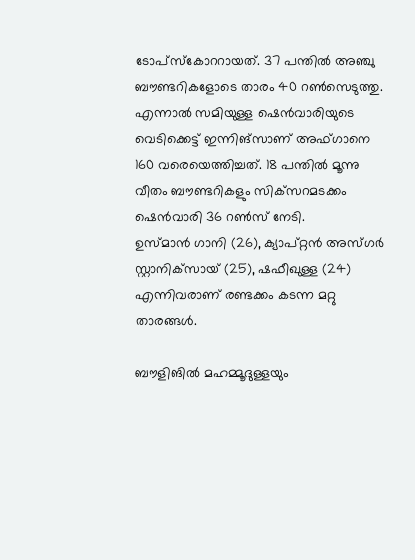ടോപ്‌സ്‌കോററായത്. 37 പന്തില്‍ അഞ്ചു ബൗണ്ടറികളോടെ താരം 40 റണ്‍സെടുത്തു.
എന്നാല്‍ സമിയുള്ള ഷെന്‍വാരിയുടെ വെടിക്കെട്ട് ഇന്നിങ്‌സാണ് അഫ്ഗാനെ 160 വരെയെത്തിച്ചത്. 18 പന്തില്‍ മൂന്നു വീതം ബൗണ്ടറികളും സിക്‌സറമടക്കം ഷെന്‍വാരി 36 റണ്‍സ് നേടി.
ഉസ്മാന്‍ ഗാനി (26), ക്യാപ്റ്റന്‍ അസ്ഗര്‍ സ്റ്റാനിക്‌സായ് (25), ഷഫീഖുള്ള (24) എന്നിവരാണ് രണ്ടക്കം കടന്ന മറ്റു താരങ്ങള്‍.

ബൗളിങില്‍ മഹമ്മൂദുള്ളയും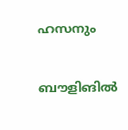ഹസനും

ബൗളിങില്‍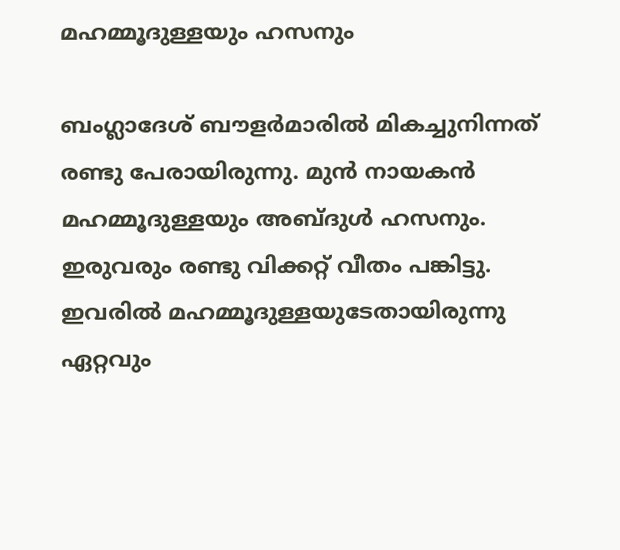മഹമ്മൂദുള്ളയും ഹസനും

ബംഗ്ലാദേശ് ബൗളര്‍മാരില്‍ മികച്ചുനിന്നത് രണ്ടു പേരായിരുന്നു. മുന്‍ നായകന്‍ മഹമ്മൂദുള്ളയും അബ്ദുള്‍ ഹസനും. ഇരുവരും രണ്ടു വിക്കറ്റ് വീതം പങ്കിട്ടു. ഇവരില്‍ മഹമ്മൂദുള്ളയുടേതായിരുന്നു ഏറ്റവും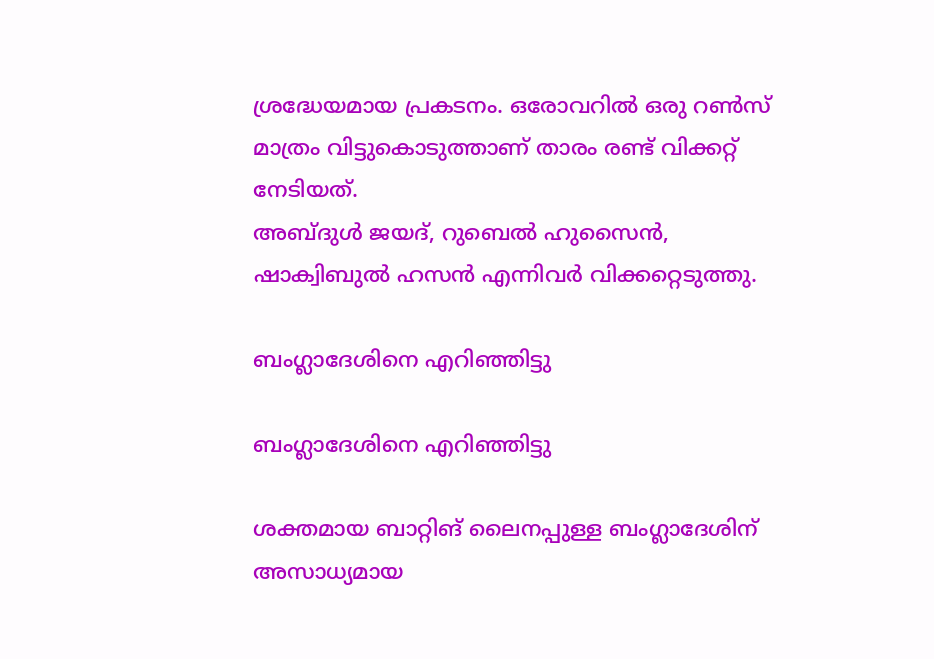ശ്രദ്ധേയമായ പ്രകടനം. ഒരോവറില്‍ ഒരു റണ്‍സ് മാത്രം വിട്ടുകൊടുത്താണ് താരം രണ്ട് വിക്കറ്റ് നേടിയത്.
അബ്ദുള്‍ ജയദ്, റുബെല്‍ ഹുസൈന്‍, ഷാക്വിബുല്‍ ഹസന്‍ എന്നിവര്‍ വിക്കറ്റെടുത്തു.

ബംഗ്ലാദേശിനെ എറിഞ്ഞിട്ടു

ബംഗ്ലാദേശിനെ എറിഞ്ഞിട്ടു

ശക്തമായ ബാറ്റിങ് ലൈനപ്പുള്ള ബംഗ്ലാദേശിന് അസാധ്യമായ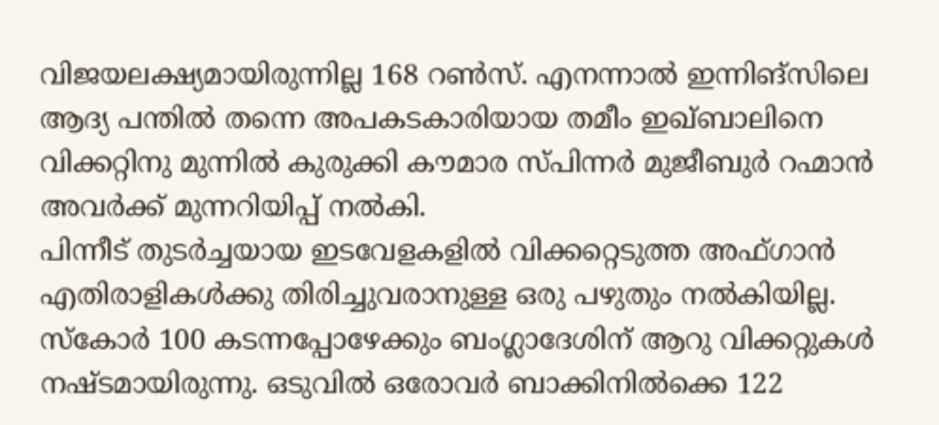വിജയലക്ഷ്യമായിരുന്നില്ല 168 റണ്‍സ്. എനന്നാല്‍ ഇന്നിങ്‌സിലെ ആദ്യ പന്തില്‍ തന്നെ അപകടകാരിയായ തമീം ഇഖ്ബാലിനെ വിക്കറ്റിനു മുന്നില്‍ കുരുക്കി കൗമാര സ്പിന്നര്‍ മുജീബുര്‍ റഹ്മാന്‍ അവര്‍ക്ക് മുന്നറിയിപ്പ് നല്‍കി.
പിന്നീട് തുടര്‍ച്ചയായ ഇടവേളകളില്‍ വിക്കറ്റെടുത്ത അഫ്ഗാന്‍ എതിരാളികള്‍ക്കു തിരിച്ചുവരാനുള്ള ഒരു പഴുതും നല്‍കിയില്ല. സ്‌കോര്‍ 100 കടന്നപ്പോഴേക്കും ബംഗ്ലാദേശിന് ആറു വിക്കറ്റുകള്‍ നഷ്ടമായിരുന്നു. ഒടുവില്‍ ഒരോവര്‍ ബാക്കിനില്‍ക്കെ 122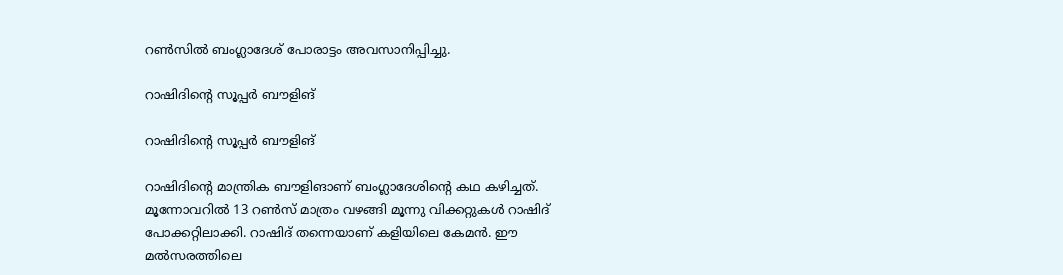റണ്‍സില്‍ ബംഗ്ലാദേശ് പോരാട്ടം അവസാനിപ്പിച്ചു.

റാഷിദിന്റെ സൂപ്പര്‍ ബൗളിങ്

റാഷിദിന്റെ സൂപ്പര്‍ ബൗളിങ്

റാഷിദിന്റെ മാന്ത്രിക ബൗളിങാണ് ബംഗ്ലാദേശിന്റെ കഥ കഴിച്ചത്. മൂന്നോവറില്‍ 13 റണ്‍സ് മാത്രം വഴങ്ങി മൂന്നു വിക്കറ്റുകള്‍ റാഷിദ് പോക്കറ്റിലാക്കി. റാഷിദ് തന്നെയാണ് കളിയിലെ കേമന്‍. ഈ മല്‍സരത്തിലെ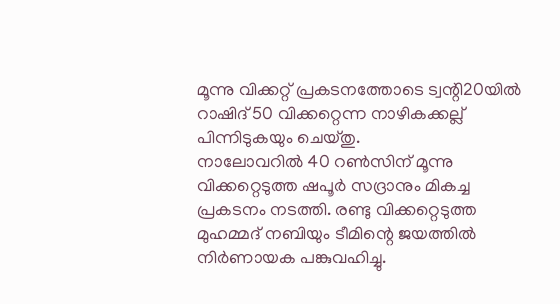മൂന്നു വിക്കറ്റ് പ്രകടനത്തോടെ ട്വന്റി20യില്‍ റാഷിദ് 50 വിക്കറ്റെന്ന നാഴികക്കല്ല് പിന്നിടുകയും ചെയ്തു.
നാലോവറില്‍ 40 റണ്‍സിന് മൂന്നു വിക്കറ്റെടുത്ത ഷപൂര്‍ സദ്രാനും മികച്ച പ്രകടനം നടത്തി. രണ്ടു വിക്കറ്റെടുത്ത മുഹമ്മദ് നബിയും ടീമിന്റെ ജയത്തില്‍ നിര്‍ണായക പങ്കുവഹിച്ചു.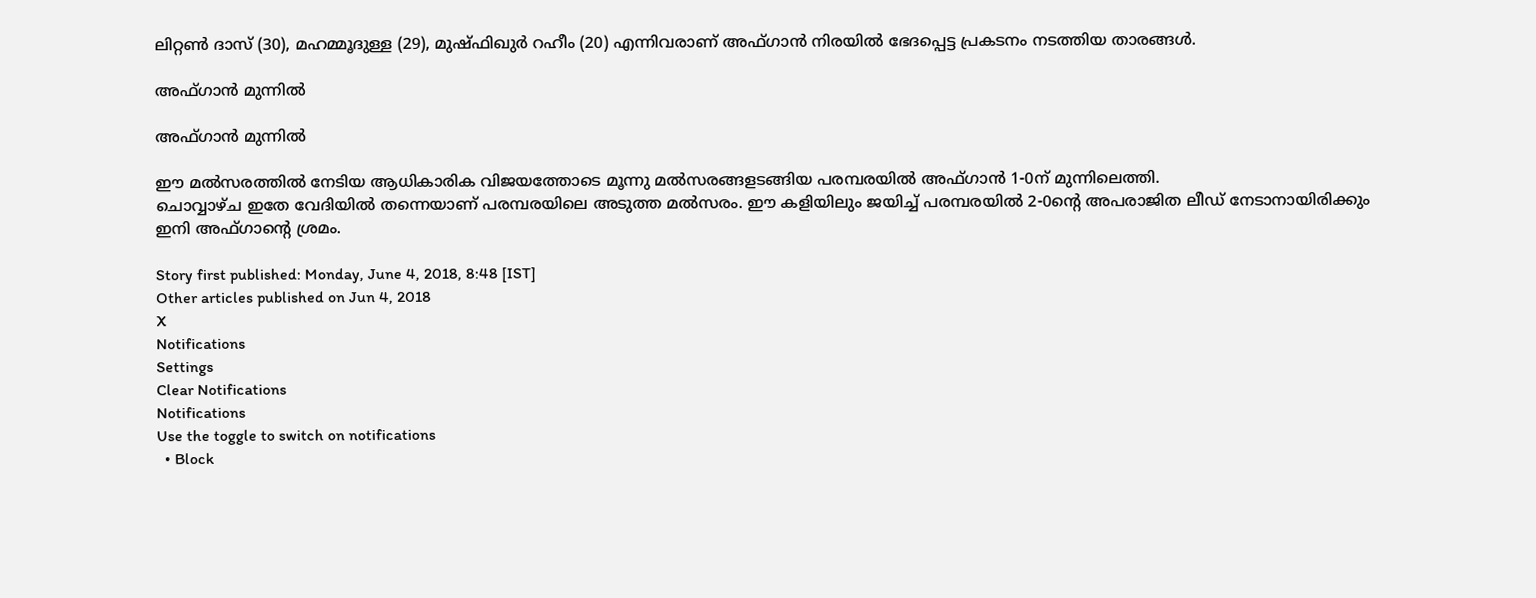ലിറ്റണ്‍ ദാസ് (30), മഹമ്മൂദുള്ള (29), മുഷ്ഫിഖുര്‍ റഹീം (20) എന്നിവരാണ് അഫ്ഗാന്‍ നിരയില്‍ ഭേദപ്പെട്ട പ്രകടനം നടത്തിയ താരങ്ങള്‍.

അഫ്ഗാന്‍ മുന്നില്‍

അഫ്ഗാന്‍ മുന്നില്‍

ഈ മല്‍സരത്തില്‍ നേടിയ ആധികാരിക വിജയത്തോടെ മൂന്നു മല്‍സരങ്ങളടങ്ങിയ പരമ്പരയില്‍ അഫ്ഗാന്‍ 1-0ന് മുന്നിലെത്തി.
ചൊവ്വാഴ്ച ഇതേ വേദിയില്‍ തന്നെയാണ് പരമ്പരയിലെ അടുത്ത മല്‍സരം. ഈ കളിയിലും ജയിച്ച് പരമ്പരയില്‍ 2-0ന്റെ അപരാജിത ലീഡ് നേടാനായിരിക്കും ഇനി അഫ്ഗാന്റെ ശ്രമം.

Story first published: Monday, June 4, 2018, 8:48 [IST]
Other articles published on Jun 4, 2018
X
Notifications
Settings
Clear Notifications
Notifications
Use the toggle to switch on notifications
  • Block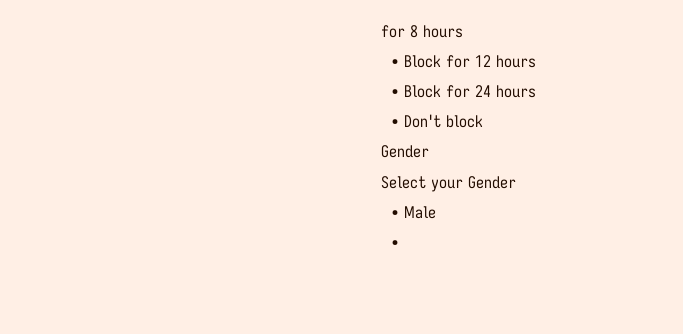for 8 hours
  • Block for 12 hours
  • Block for 24 hours
  • Don't block
Gender
Select your Gender
  • Male
  •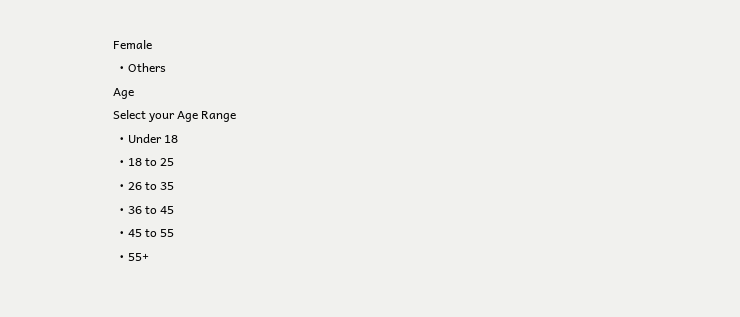Female
  • Others
Age
Select your Age Range
  • Under 18
  • 18 to 25
  • 26 to 35
  • 36 to 45
  • 45 to 55
  • 55+